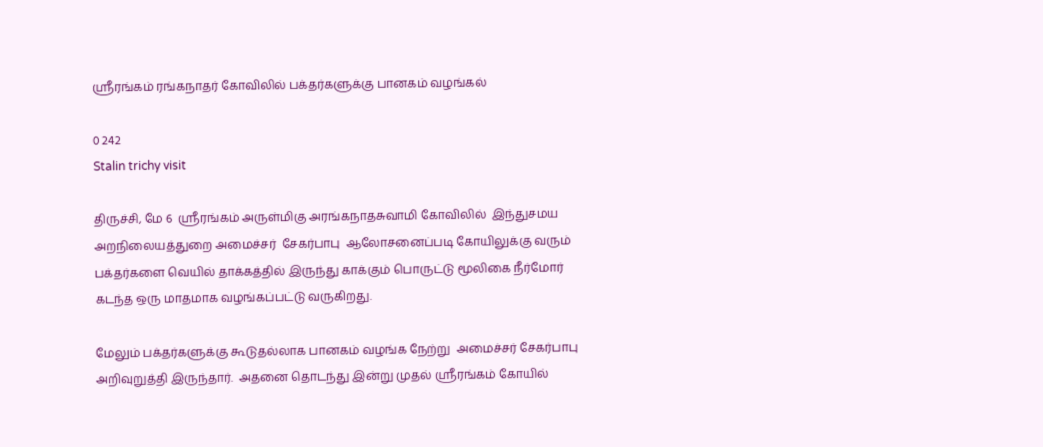ஸ்ரீரங்கம் ரங்கநாதர் கோவிலில் பக்தர்களுக்கு பானகம் வழங்கல்

0 242
Stalin trichy visit

திருச்சி, மே 6  ஸ்ரீரங்கம் அருள்மிகு அரங்கநாதசுவாமி கோவிலில்  இந்துசமய அறநிலையத்துறை அமைச்சர்  சேகர்பாபு  ஆலோசனைப்படி கோயிலுக்கு வரும் பக்தர்களை வெயில் தாக்கத்தில் இருந்து காக்கும் பொருட்டு மூலிகை நீர்மோர் கடந்த ஒரு மாதமாக வழங்கப்பட்டு வருகிறது.

மேலும் பக்தர்களுக்கு கூடுதல்லாக பானகம் வழங்க நேற்று  அமைச்சர் சேகர்பாபு அறிவுறுத்தி இருந்தார்.  அதனை தொடந்து இன்று முதல் ஸ்ரீரங்கம் கோயில்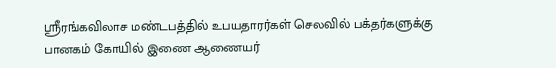ஸ்ரீரங்கவிலாச மண்டபத்தில் உபயதாரர்கள் செலவில் பக்தர்களுக்கு பானகம் கோயில் இணை ஆணையர்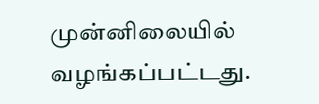முன்னிலையில் வழங்கப்பட்டது.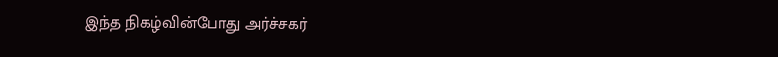இந்த நிகழ்வின்போது அர்ச்சகர்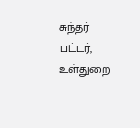சுந்தர் பட்டர், உள்துறை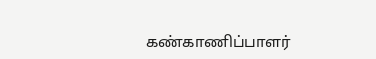கண்காணிப்பாளர்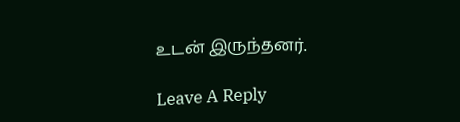உடன் இருந்தனர்.

Leave A Reply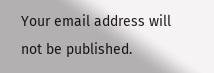Your email address will not be published.